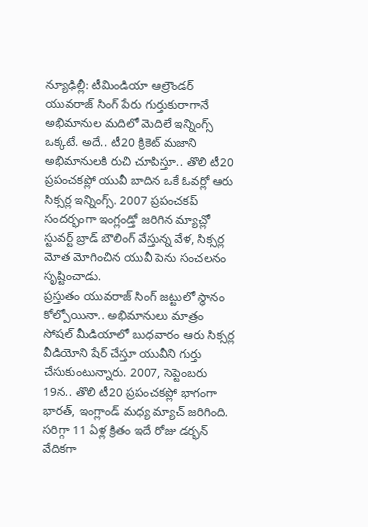న్యూఢిల్లీ: టీమిండియా ఆల్రౌండర్ యువరాజ్ సింగ్ పేరు గుర్తుకురాగానే అభిమానుల మదిలో మెదిలే ఇన్నింగ్స్ ఒక్కటే. అదే.. టీ20 క్రికెట్ మజాని అభిమానులకి రుచి చూపిస్తూ.. తొలి టీ20 ప్రపంచకప్లో యువీ బాదిన ఒకే ఓవర్లో ఆరు సిక్సర్ల ఇన్నింగ్స్. 2007 ప్రపంచకప్ సందర్భంగా ఇంగ్లండ్తో జరిగిన మ్యాచ్లో స్టువర్ట్ బ్రాడ్ బౌలింగ్ వేస్తున్న వేళ, సిక్సర్ల మోత మోగించిన యువీ పెను సంచలనం సృష్టించాడు.
ప్రస్తుతం యువరాజ్ సింగ్ జట్టులో స్థానం కోల్పోయినా.. అభిమానులు మాత్రం సోషల్ మీడియాలో బుధవారం ఆరు సిక్సర్ల వీడియోని షేర్ చేస్తూ యువీని గుర్తు చేసుకుంటున్నారు. 2007, సెప్టెంబరు 19న.. తొలి టీ20 ప్రపంచకప్లో భాగంగా భారత్, ఇంగ్లాండ్ మధ్య మ్యాచ్ జరిగింది. సరిగ్గా 11 ఏళ్ల క్రితం ఇదే రోజు డర్భన్ వేదికగా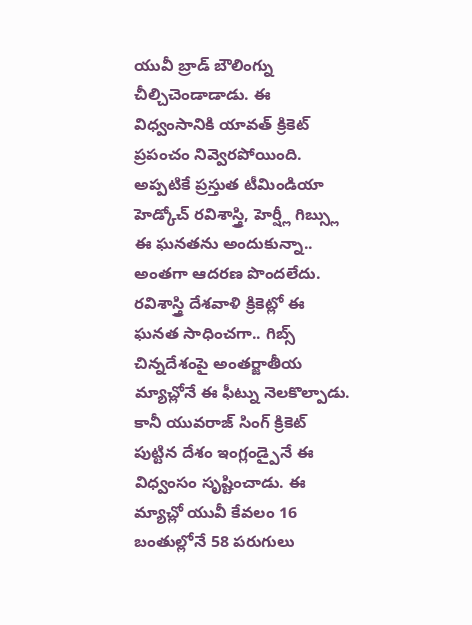యువీ బ్రాడ్ బౌలింగ్ను చీల్చిచెండాడాడు. ఈ విధ్వంసానికి యావత్ క్రికెట్ ప్రపంచం నివ్వెరపోయింది.
అప్పటికే ప్రస్తుత టీమిండియా హెడ్కోచ్ రవిశాస్త్రి, హెర్ష్లీ గిబ్స్లు ఈ ఘనతను అందుకున్నా.. అంతగా ఆదరణ పొందలేదు. రవిశాస్త్రి దేశవాళి క్రికెట్లో ఈ ఘనత సాధించగా.. గిబ్స్ చిన్నదేశంపై అంతర్జాతీయ మ్యాచ్లోనే ఈ ఫీట్ను నెలకొల్పాడు. కానీ యువరాజ్ సింగ్ క్రికెట్ పుట్టిన దేశం ఇంగ్లండ్పైనే ఈ విధ్వంసం సృష్టించాడు. ఈ మ్యాచ్లో యువీ కేవలం 16 బంతుల్లోనే 58 పరుగులు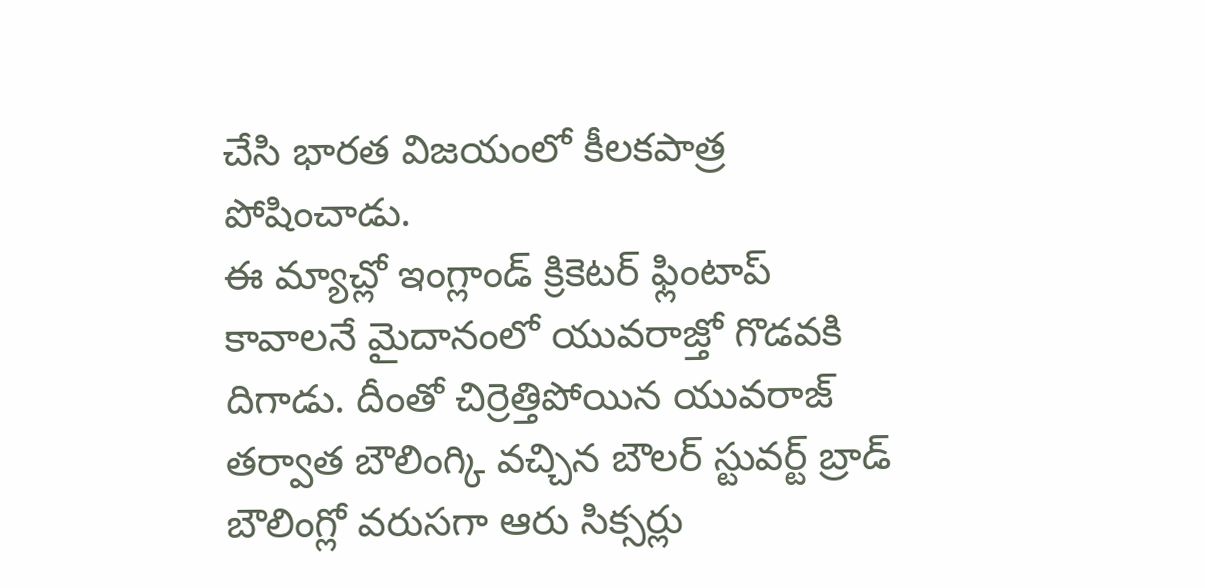చేసి భారత విజయంలో కీలకపాత్ర పోషించాడు.
ఈ మ్యాచ్లో ఇంగ్లాండ్ క్రికెటర్ ఫ్లింటాప్ కావాలనే మైదానంలో యువరాజ్తో గొడవకి దిగాడు. దీంతో చిర్రెత్తిపోయిన యువరాజ్ తర్వాత బౌలింగ్కి వచ్చిన బౌలర్ స్టువర్ట్ బ్రాడ్ బౌలింగ్లో వరుసగా ఆరు సిక్సర్లు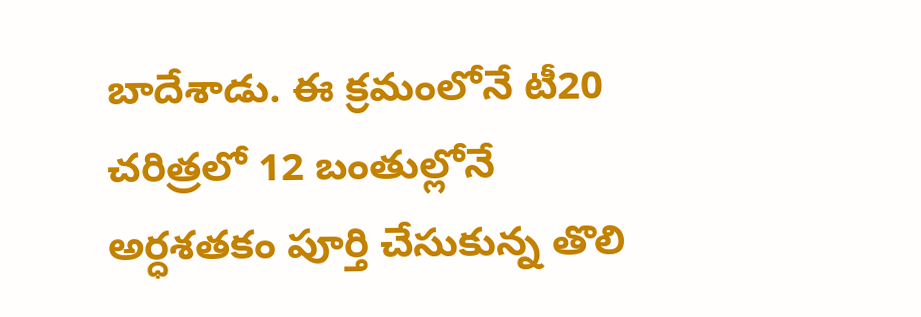బాదేశాడు. ఈ క్రమంలోనే టీ20 చరిత్రలో 12 బంతుల్లోనే అర్ధశతకం పూర్తి చేసుకున్న తొలి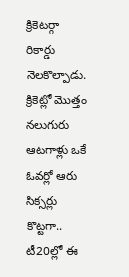క్రికెటర్గా రికార్డు నెలకొల్పాడు. క్రికెట్లో మొత్తం నలుగురు ఆటగాళ్లు ఒకే ఓవర్లో ఆరు సిక్సర్లు కొట్టగా.. టీ20ల్లో ఈ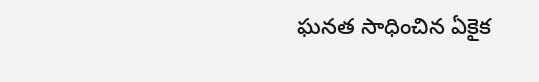ఘనత సాధించిన ఏకైక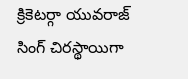క్రికెటర్గా యువరాజ్ సింగ్ చిరస్థాయిగా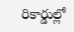రికార్డుల్లో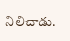నిలిచాడు.